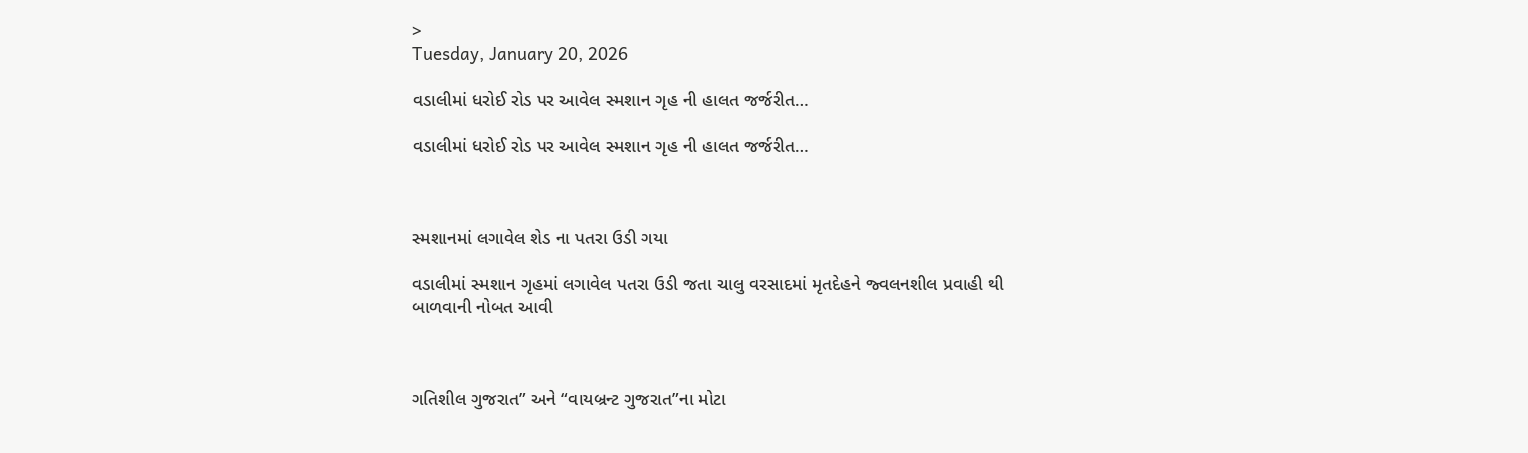>
Tuesday, January 20, 2026

વડાલીમાં ધરોઈ રોડ પર આવેલ સ્મશાન ગૃહ ની હાલત જર્જરીત…

વડાલીમાં ધરોઈ રોડ પર આવેલ સ્મશાન ગૃહ ની હાલત જર્જરીત…



સ્મશાનમાં લગાવેલ શેડ ના પતરા ઉડી ગયા

વડાલીમાં સ્મશાન ગૃહમાં લગાવેલ પતરા ઉડી જતા ચાલુ વરસાદમાં મૃતદેહને જ્વલનશીલ પ્રવાહી થી બાળવાની નોબત આવી



ગતિશીલ ગુજરાત” અને “વાયબ્રન્ટ ગુજરાત”ના મોટા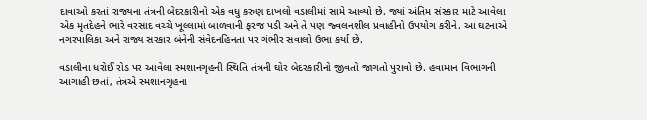દાવાઓ કરતાં રાજ્યના તંત્રની બેદરકારીનો એક વધુ કરુણ દાખલો વડાલીમાં સામે આવ્યો છે. જ્યાં અંતિમ સંસ્કાર માટે આવેલા એક મૃતદેહને ભારે વરસાદ વચ્ચે ખૂલ્લામાં બાળવાની ફરજ પડી અને તે પણ જ્વલનશીલ પ્રવાહીનો ઉપયોગ કરીને. આ ઘટનાએ નગરપાલિકા અને રાજ્ય સરકાર બંનેની સંવેદનહિનતા પર ગંભીર સવાલો ઉભા કર્યા છે.

વડાલીના ધરોઈ રોડ પર આવેલા સ્મશાનગૃહની સ્થિતિ તંત્રની ઘોર બેદરકારીનો જીવતો જાગતો પુરાવો છે. હવામાન વિભાગની આગાહી છતાં, તંત્રએ સ્મશાનગૃહના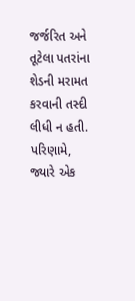જર્જરિત અને તૂટેલા પતરાંના શેડની મરામત કરવાની તસ્દી લીધી ન હતી. પરિણામે, જ્યારે એક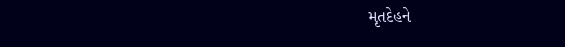મૃતદેહને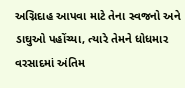અગ્નિદાહ આપવા માટે તેના સ્વજનો અને ડાઘુઓ પહોંચ્યા, ત્યારે તેમને ધોધમાર વરસાદમાં અંતિમ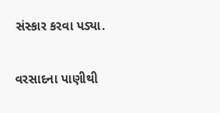સંસ્કાર કરવા પડ્યા.

વરસાદના પાણીથી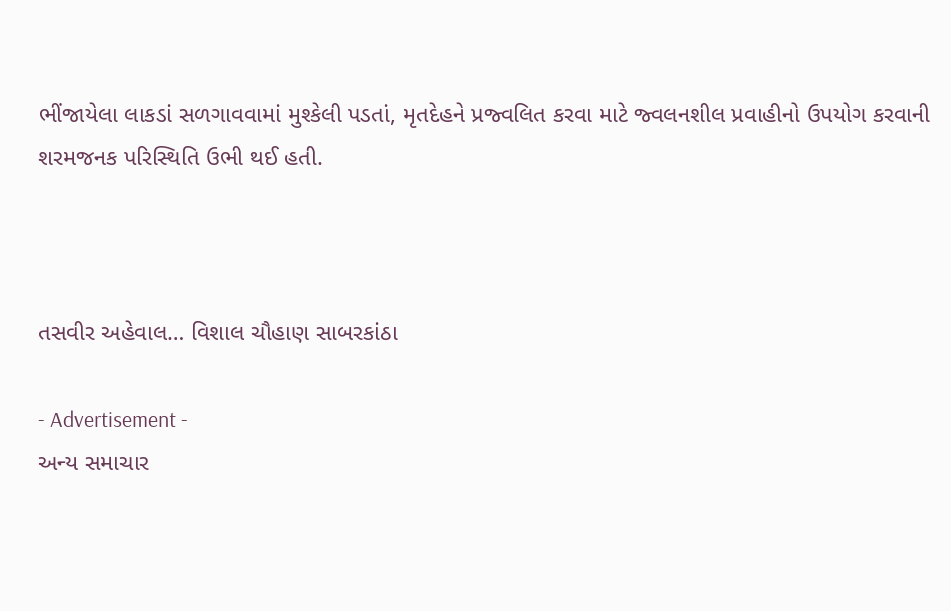ભીંજાયેલા લાકડાં સળગાવવામાં મુશ્કેલી પડતાં, મૃતદેહને પ્રજ્વલિત કરવા માટે જ્વલનશીલ પ્રવાહીનો ઉપયોગ કરવાની શરમજનક પરિસ્થિતિ ઉભી થઈ હતી.



તસવીર અહેવાલ… વિશાલ ચૌહાણ સાબરકાંઠા

- Advertisement -
અન્ય સમાચાર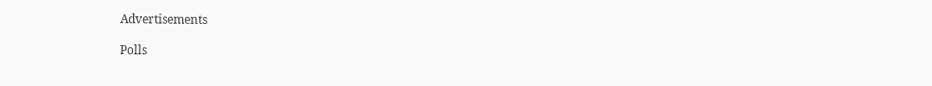Advertisements

Polls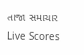તાજા સમાચાર
Live Scores